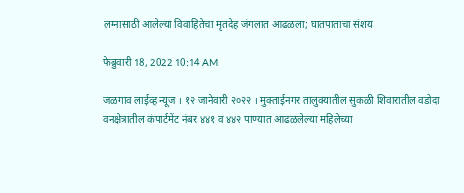लग्नासाठी आलेल्या विवाहितेचा मृतदेह जंगलात आढळला; घातपाताचा संशय

फेब्रुवारी 18, 2022 10:14 AM

जळगाव लाईव्ह न्यूज । १२ जानेवारी २०२२ । मुक्ताईनगर तालुक्यातील सुकळी शिवारातील वडोदा वनक्षेत्रातील कंपार्टमेंट नंबर ४४१ व ४४२ पाण्यात आढळलेल्या महिलेच्या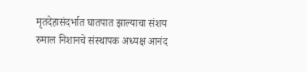मृतदेहासंदर्भात घातपात झाल्याचा संशय रुमाल निशानचे संस्थापक अध्यक्ष आनंद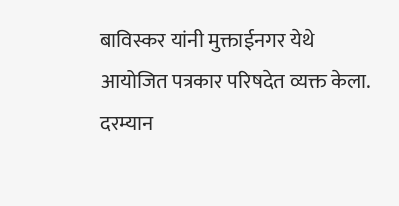बाविस्कर यांनी मुक्ताईनगर येथे आयोजित पत्रकार परिषदेत व्यक्त केला. दरम्यान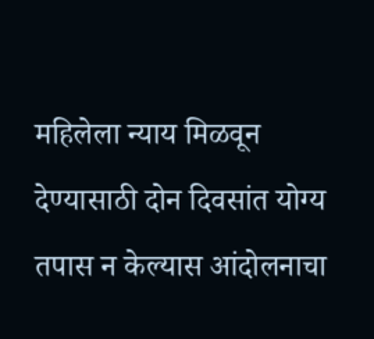महिलेला न्याय मिळवून देण्यासाठी दोन दिवसांत योग्य तपास न केल्यास आंदोलनाचा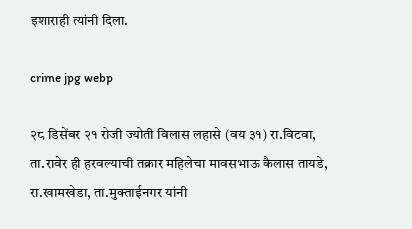इशाराही त्यांनी दिला.

crime jpg webp

२८ डिसेंबर २१ रोजी ज्योती विलास लहासे (वय ३१) रा.विटवा, ता.रावेर ही हरवल्याची तक्रार महिलेचा मावसभाऊ कैलास तायडे, रा.खामखेडा, ता.मुक्ताईनगर यांनी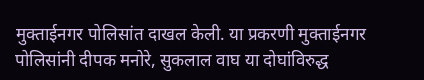मुक्ताईनगर पोलिसांत दाखल केली. या प्रकरणी मुक्ताईनगर पोलिसांनी दीपक मनोरे, सुकलाल वाघ या दोघांविरुद्ध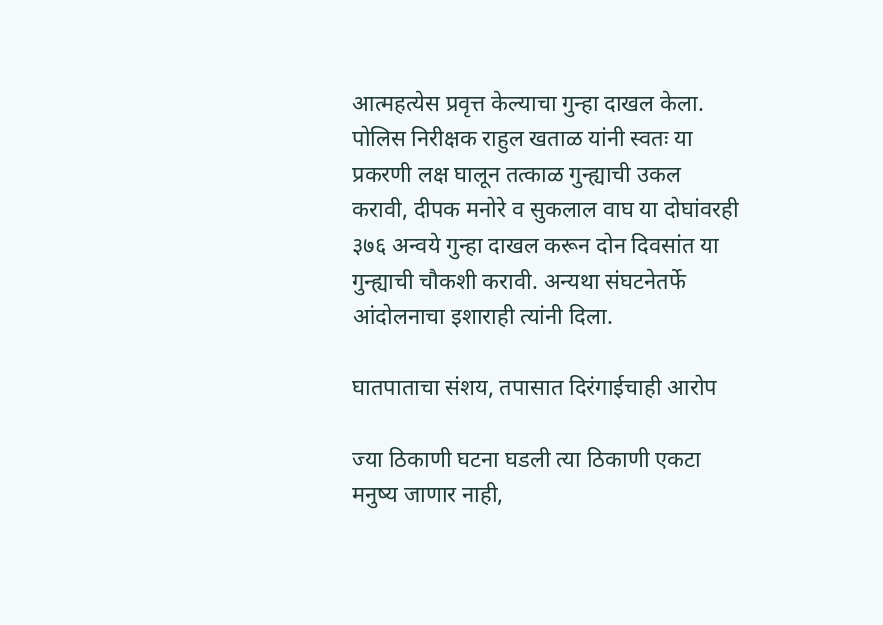आत्महत्येस प्रवृत्त केल्याचा गुन्हा दाखल केला. पोलिस निरीक्षक राहुल खताळ यांनी स्वतः या प्रकरणी लक्ष घालून तत्काळ गुन्ह्याची उकल करावी, दीपक मनोरे व सुकलाल वाघ या दोघांवरही ३७६ अन्वये गुन्हा दाखल करून दोन दिवसांत या गुन्ह्याची चौकशी करावी. अन्यथा संघटनेतर्फे आंदोलनाचा इशाराही त्यांनी दिला.

घातपाताचा संशय, तपासात दिरंगाईचाही आरोप

ज्या ठिकाणी घटना घडली त्या ठिकाणी एकटा मनुष्य जाणार नाही,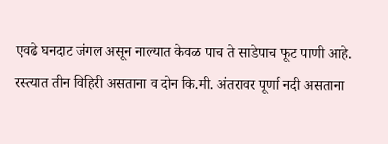एवढे घनदाट जंगल असून नाल्यात केवळ पाच ते साडेपाच फूट पाणी आहे. रस्त्यात तीन विहिरी असताना व दोन कि.मी. अंतरावर पूर्णा नदी असताना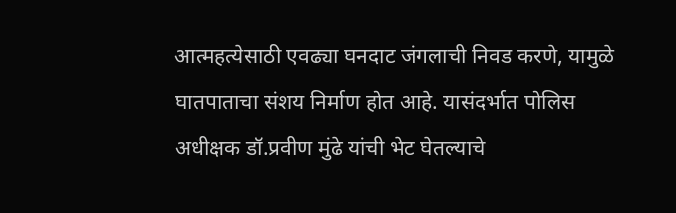आत्महत्येसाठी एवढ्या घनदाट जंगलाची निवड करणे, यामुळे घातपाताचा संशय निर्माण होत आहे. यासंदर्भात पोलिस अधीक्षक डॉ.प्रवीण मुंढे यांची भेट घेतल्याचे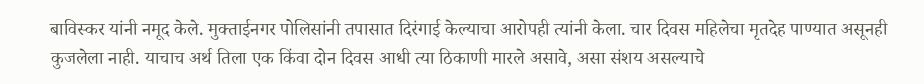बाविस्कर यांनी नमूद केले. मुक्ताईनगर पोलिसांनी तपासात दिरंगाई केल्याचा आरोपही त्यांनी केला. चार दिवस महिलेचा मृतदेह पाण्यात असूनही कुजलेला नाही. याचाच अर्थ तिला एक किंवा दोन दिवस आधी त्या ठिकाणी मारले असावे, असा संशय असल्याचे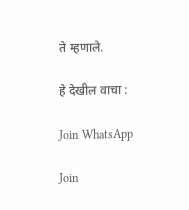ते म्हणाले.

हे देखील वाचा :

Join WhatsApp

Join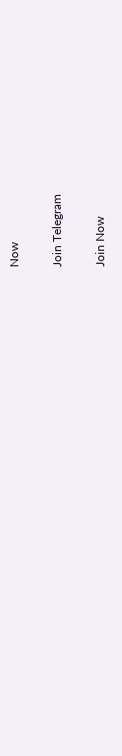Now

Join Telegram

Join Now